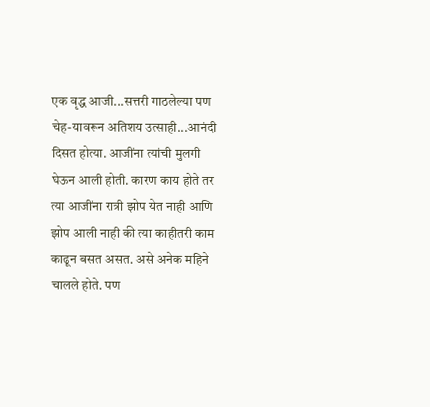एक वृद्ध आजी...सत्तरी गाठलेल्या पण चेह-यावरून अतिशय उत्साही...आनंदी दिसत होत्या. आजींना त्यांची मुलगी घेऊन आली होती. कारण काय होते तर त्या आजींना रात्री झोप येत नाही आणि झोप आली नाही की त्या काहीतरी काम काढून बसत असत. असे अनेक महिने चालले होते. पण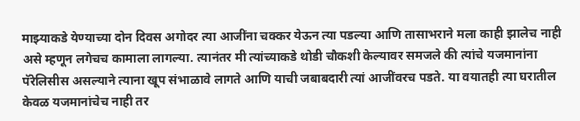माझ्याकडे येण्याच्या दोन दिवस अगोदर त्या आजींना चक्कर येऊन त्या पडल्या आणि तासाभराने मला काही झालेच नाही असे म्हणून लगेचच कामाला लागल्या. त्यानंतर मी त्यांच्याकडे थोडी चौकशी केल्यावर समजले की त्यांचे यजमानांना पॅरेलिसीस असल्याने त्याना खूप संभाळावे लागते आणि याची जबाबदारी त्यां आजींवरच पडते. या वयातही त्या घरातील केवळ यजमानांचेच नाही तर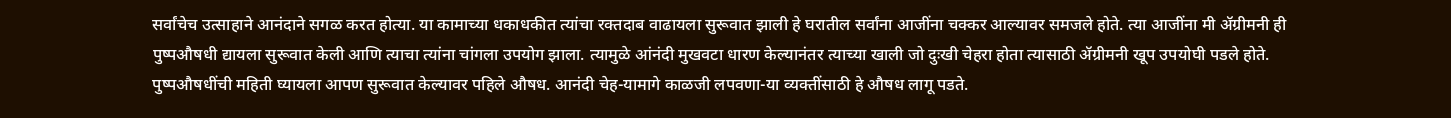सर्वांचेच उत्साहाने आनंदाने सगळ करत होत्या. या कामाच्या धकाधकीत त्यांचा रक्तदाब वाढायला सुरूवात झाली हे घरातील सर्वांना आजींना चक्कर आल्यावर समजले होते. त्या आजींना मी ॲग्रीमनी ही पुष्पऔषधी द्यायला सुरूवात केली आणि त्याचा त्यांना चांगला उपयोग झाला. त्यामुळे आंनंदी मुखवटा धारण केल्यानंतर त्याच्या खाली जो दुःखी चेहरा होता त्यासाठी ॲग्रीमनी खूप उपयोघी पडले होते.
पुष्पऔषधींची महिती घ्यायला आपण सुरूवात केल्यावर पहिले औषध. आनंदी चेह-यामागे काळजी लपवणा-या व्यक्तींसाठी हे औषध लागू पडते.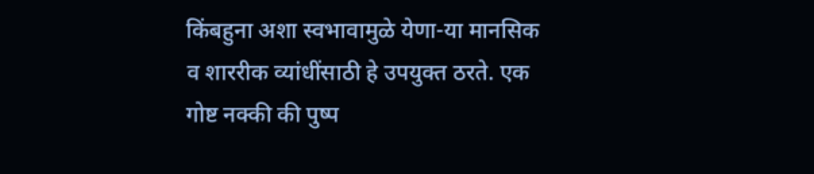किंबहुना अशा स्वभावामुळे येणा-या मानसिक व शाररीक व्यांधींसाठी हे उपयुक्त ठरते. एक गोष्ट नक्की की पुष्प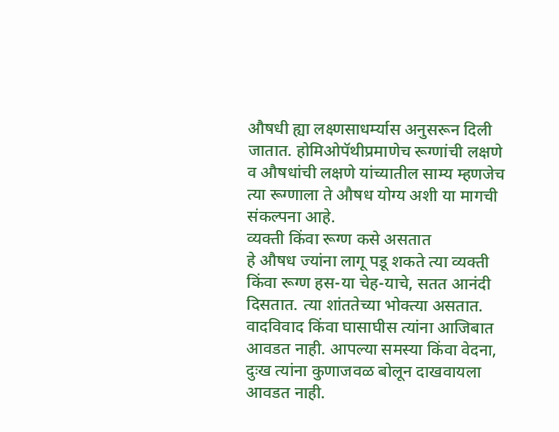औषधी ह्या लक्ष्णसाधर्म्यास अनुसरून दिली जातात. होमिओपॅथीप्रमाणेच रूग्णांची लक्षणे व औषधांची लक्षणे यांच्यातील साम्य म्हणजेच त्या रूग्णाला ते औषध योग्य अशी या मागची संकल्पना आहे.
व्यक्ती किंवा रूग्ण कसे असतात
हे औषध ज्यांना लागू पडू शकते त्या व्यक्ती किंवा रूग्ण हस-या चेह-याचे, सतत आनंदी दिसतात. त्या शांततेच्या भोक्त्या असतात. वादविवाद किंवा घासाघीस त्यांना आजिबात आवडत नाही. आपल्या समस्या किंवा वेदना, दुःख त्यांना कुणाजवळ बोलून दाखवायला आवडत नाही.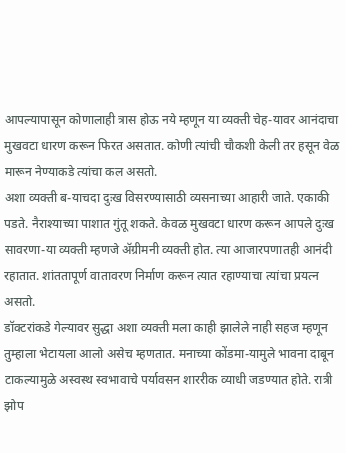आपल्यापासून कोणालाही त्रास होऊ नये म्हणून या व्यक्ती चेह-यावर आनंदाचा मुखवटा धारण करून फिरत असतात. कोणी त्यांची चौकशी केली तर हसून वेळ मारून नेण्याकडे त्यांचा कल असतो.
अशा व्यक्ती ब-याचदा दुःख विसरण्यासाठी व्यसनाच्या आहारी जाते. एकाकी पडते. नैराश्याच्या पाशात गुंतू शकते. केवळ मुखवटा धारण करून आपले दुःख सावरणा-या व्यक्ती म्हणजे ॲग्रीमनी व्यक्ती होत. त्या आजारपणातही आनंदी रहातात. शांततापूर्ण वातावरण निर्माण करून त्यात रहाण्याचा त्यांचा प्रयत्न असतो.
डॉक्टरांकडे गेल्यावर सुद्धा अशा व्यक्ती मला काही झालेले नाही सहज म्हणून तुम्हाला भेटायला आलो असेच म्हणतात. मनाच्या कोंडमा-यामुले भावना दाबून टाकल्यामुळे अस्वस्थ स्वभावाचे पर्यावसन शाररीक व्याधी जडण्यात होते. रात्री झोप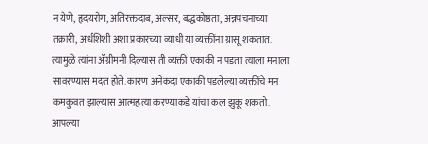न येणे, हृदयरोग, अतिरक्तदाब, अल्सर, बद्धकोष्ठता, अन्नपचनाच्या तक्रारी, अर्धशिशी अशा प्रकारच्या व्याधी या व्यक्तींना ग्रासू शकतात. त्यामुळे त्यांना ॲग्रीमनी दिल्यास ती व्यक्ती एकाकी न पडता त्याला मनाला सावरण्यास मदत होते. कारण अनेकदा एकाकी पडलेल्या व्यक्तींचे मन कमकुवत झाल्यास आत्महत्या करण्याकडे यांचा कल झुकू शकतो. आपल्या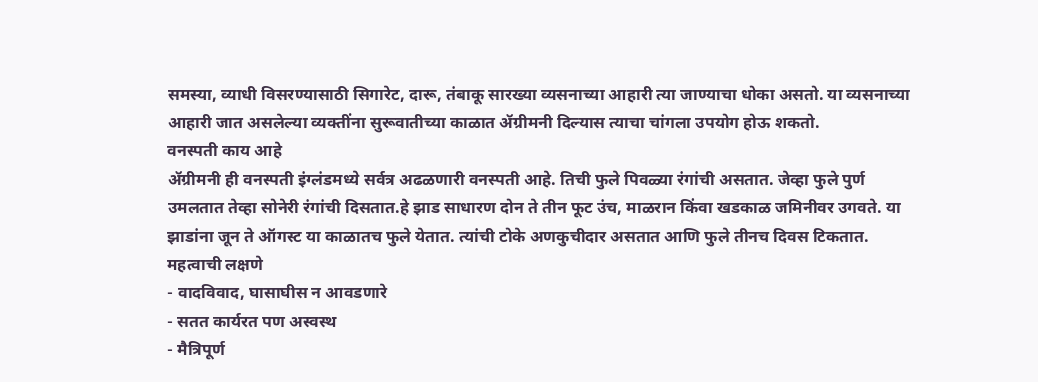समस्या, व्याधी विसरण्यासाठी सिगारेट, दारू, तंबाकू सारख्या व्यसनाच्या आहारी त्या जाण्याचा धोका असतो. या व्यसनाच्या आहारी जात असलेल्या व्यक्तींना सुरूवातीच्या काळात ॲग्रीमनी दिल्यास त्याचा चांगला उपयोग होऊ शकतो.
वनस्पती काय आहे
ॲग्रीमनी ही वनस्पती इंग्लंडमध्ये सर्वत्र अढळणारी वनस्पती आहे. तिची फुले पिवळ्या रंगांची असतात. जेव्हा फुले पुर्ण उमलतात तेव्हा सोनेरी रंगांची दिसतात.हे झाड साधारण दोन ते तीन फूट उंच, माळरान किंवा खडकाळ जमिनीवर उगवते. या झाडांना जून ते ऑगस्ट या काळातच फुले येतात. त्यांची टोके अणकुचीदार असतात आणि फुले तीनच दिवस टिकतात.
महत्वाची लक्षणे
- वादविवाद, घासाघीस न आवडणारे
- सतत कार्यरत पण अस्वस्थ
- मैत्रिपूर्ण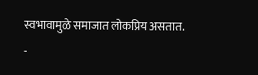स्वभावामुळे समाजात लोकप्रिय असतात.
-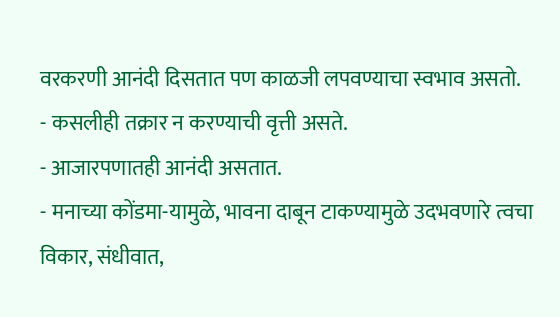वरकरणी आनंदी दिसतात पण काळजी लपवण्याचा स्वभाव असतो.
- कसलीही तक्रार न करण्याची वृत्ती असते.
- आजारपणातही आनंदी असतात.
- मनाच्या कोंडमा-यामुळे, भावना दाबून टाकण्यामुळे उदभवणारे त्वचा विकार, संधीवात,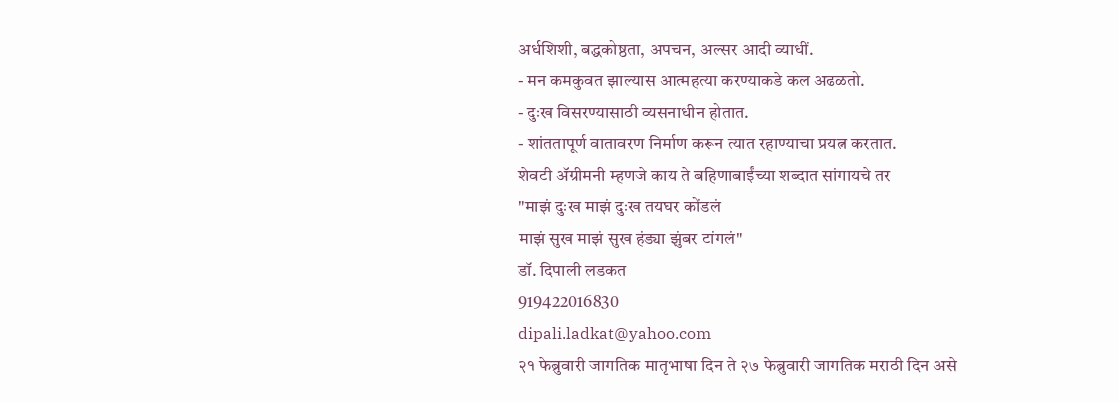अर्धशिशी, बद्धकोष्ठता, अपचन, अल्सर आदी व्याधीं.
- मन कमकुवत झाल्यास आत्महत्या करण्याकडे कल अढळतो.
- दुःख विसरण्यासाठी व्यसनाधीन होतात.
- शांततापूर्ण वातावरण निर्माण करून त्यात रहाण्याचा प्रयत्न करतात.
शेवटी ॲग्रीमनी म्हणजे काय ते बहिणाबाईंच्या शब्दात सांगायचे तर
"माझं दुःख माझं दुःख तयघर कोंडलं
माझं सुख माझं सुख हंड्या झुंबर टांगलं"
डॉ. दिपाली लडकत
919422016830
dipali.ladkat@yahoo.com
२१ फेब्रुवारी जागतिक मातृभाषा दिन ते २७ फेब्रुवारी जागतिक मराठी दिन असे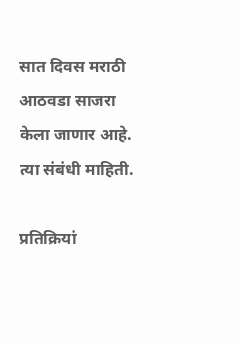सात दिवस मराठी आठवडा साजरा केला जाणार आहे. त्या संबंधी माहिती.

प्रतिक्रियां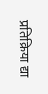प्रतिक्रिया द्या